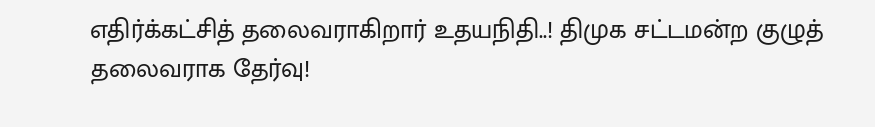எதிர்க்கட்சித் தலைவராகிறார் உதயநிதி..! திமுக சட்டமன்ற குழுத் தலைவராக தேர்வு!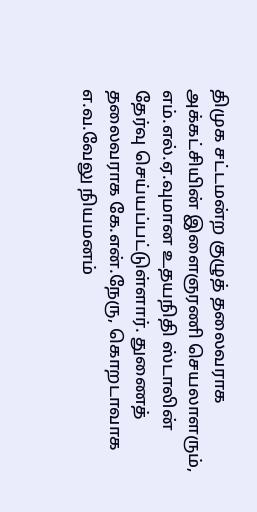திமுக சட்டமன்ற குழுத் தலைவராக அக்கட்சியின் இளைஞரணி செயலாளரும், எம்.எல்.ஏ.வுமான உதயநிதி ஸ்டாலின் தேர்வு செய்யப்பட்டுள்ளார். துணைத் தலைவராக கே.என்.நேரு, கொறடாவாக எ.வ.வேலு நியமனம்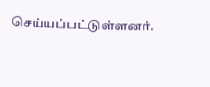செய்யப்பட்டுள்ளனர்.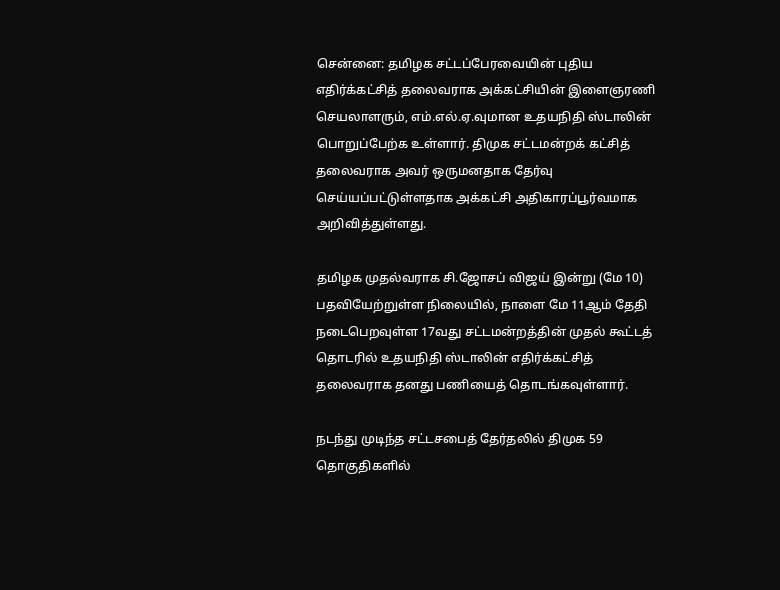சென்னை: தமிழக சட்டப்பேரவையின் புதிய எதிர்க்கட்சித் தலைவராக அக்கட்சியின் இளைஞரணி செயலாளரும், எம்.எல்.ஏ.வுமான உதயநிதி ஸ்டாலின் பொறுப்பேற்க உள்ளார். திமுக சட்டமன்றக் கட்சித் தலைவராக அவர் ஒருமனதாக தேர்வு செய்யப்பட்டுள்ளதாக அக்கட்சி அதிகாரப்பூர்வமாக அறிவித்துள்ளது.

தமிழக முதல்வராக சி.ஜோசப் விஜய் இன்று (மே 10) பதவியேற்றுள்ள நிலையில், நாளை மே 11ஆம் தேதி நடைபெறவுள்ள 17வது சட்டமன்றத்தின் முதல் கூட்டத் தொடரில் உதயநிதி ஸ்டாலின் எதிர்க்கட்சித் தலைவராக தனது பணியைத் தொடங்கவுள்ளார்.

நடந்து முடிந்த சட்டசபைத் தேர்தலில் திமுக 59 தொகுதிகளில்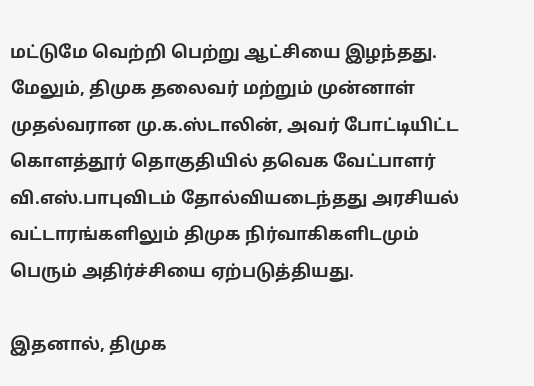மட்டுமே வெற்றி பெற்று ஆட்சியை இழந்தது. மேலும், திமுக தலைவர் மற்றும் முன்னாள் முதல்வரான மு.க.ஸ்டாலின், அவர் போட்டியிட்ட கொளத்தூர் தொகுதியில் தவெக வேட்பாளர் வி.எஸ்.பாபுவிடம் தோல்வியடைந்தது அரசியல் வட்டாரங்களிலும் திமுக நிர்வாகிகளிடமும் பெரும் அதிர்ச்சியை ஏற்படுத்தியது.

இதனால், திமுக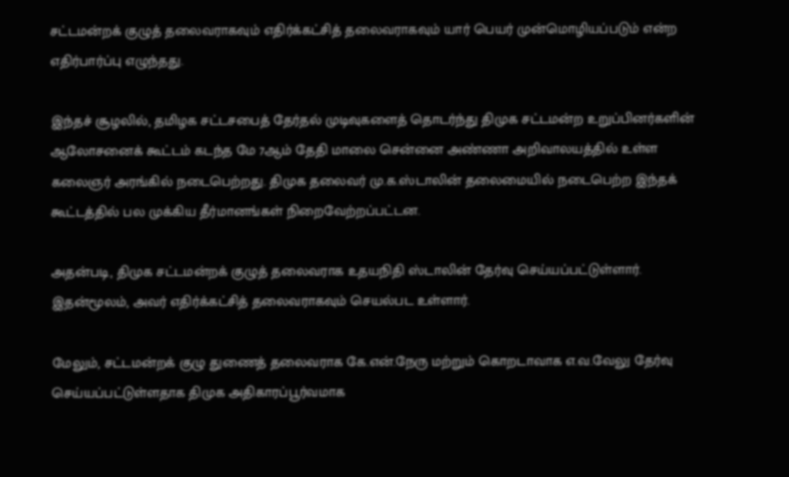சட்டமன்றக் குழுத் தலைவராகவும் எதிர்க்கட்சித் தலைவராகவும் யார் பெயர் முன்மொழியப்படும் என்ற எதிர்பார்ப்பு எழுந்தது.

இந்தச் சூழலில், தமிழக சட்டசபைத் தேர்தல் முடிவுகளைத் தொடர்ந்து திமுக சட்டமன்ற உறுப்பினர்களின் ஆலோசனைக் கூட்டம் கடந்த மே 7ஆம் தேதி மாலை சென்னை அண்ணா அறிவாலயத்தில் உள்ள கலைஞர் அரங்கில் நடைபெற்றது. திமுக தலைவர் மு.க.ஸ்டாலின் தலைமையில் நடைபெற்ற இந்தக் கூட்டத்தில் பல முக்கிய தீர்மானங்கள் நிறைவேற்றப்பட்டன.

அதன்படி, திமுக சட்டமன்றக் குழுத் தலைவராக உதயநிதி ஸ்டாலின் தேர்வு செய்யப்பட்டுள்ளார். இதன்மூலம், அவர் எதிர்க்கட்சித் தலைவராகவும் செயல்பட உள்ளார்.

மேலும், சட்டமன்றக் குழு துணைத் தலைவராக கே.என்.நேரு மற்றும் கொறடாவாக எ.வ.வேலு தேர்வு செய்யப்பட்டுள்ளதாக திமுக அதிகாரப்பூர்வமாக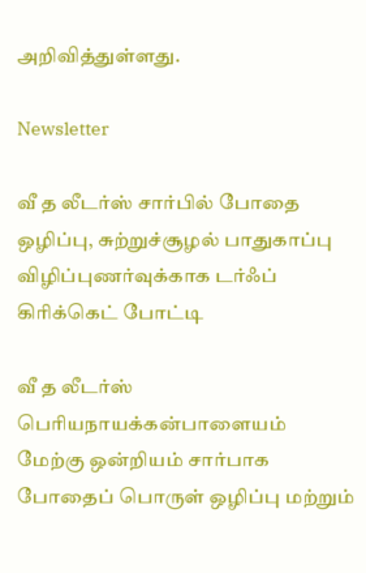அறிவித்துள்ளது.

Newsletter

வீ த லீடர்ஸ் சார்பில் போதை ஒழிப்பு, சுற்றுச்சூழல் பாதுகாப்பு விழிப்புணர்வுக்காக டர்ஃப் கிரிக்கெட் போட்டி

வீ த லீடர்ஸ் பெரியநாயக்கன்பாளையம் மேற்கு ஒன்றியம் சார்பாக போதைப் பொருள் ஒழிப்பு மற்றும்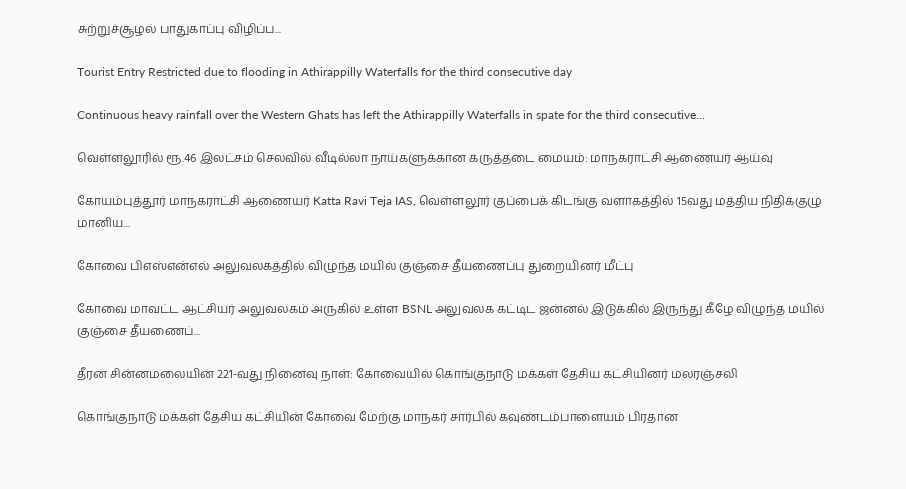சுற்றுச்சூழல் பாதுகாப்பு விழிப்ப...

Tourist Entry Restricted due to flooding in Athirappilly Waterfalls for the third consecutive day

Continuous heavy rainfall over the Western Ghats has left the Athirappilly Waterfalls in spate for the third consecutive...

வெள்ளலூரில் ரூ.46 இலட்சம் செலவில் வீடில்லா நாய்களுக்கான கருத்தடை மையம்: மாநகராட்சி ஆணையர் ஆய்வு

கோயம்புத்தூர் மாநகராட்சி ஆணையர் Katta Ravi Teja IAS, வெள்ளலூர் குப்பைக் கிடங்கு வளாகத்தில் 15வது மத்திய நிதிக்குழு மானிய...

கோவை பிஎஸ்என்எல் அலுவலகத்தில் விழுந்த மயில் குஞ்சை தீயணைப்பு துறையினர் மீட்பு

கோவை மாவட்ட ஆட்சியர் அலுவலகம் அருகில் உள்ள BSNL அலுவலக கட்டிட ஜன்னல் இடுக்கில் இருந்து கீழே விழுந்த மயில் குஞ்சை தீயணைப்...

தீரன் சின்னமலையின் 221-வது நினைவு நாள்: கோவையில் கொங்குநாடு மக்கள் தேசிய கட்சியினர் மலரஞ்சலி

கொங்குநாடு மக்கள் தேசிய கட்சியின் கோவை மேற்கு மாநகர் சார்பில் கவுண்டம்பாளையம் பிரதான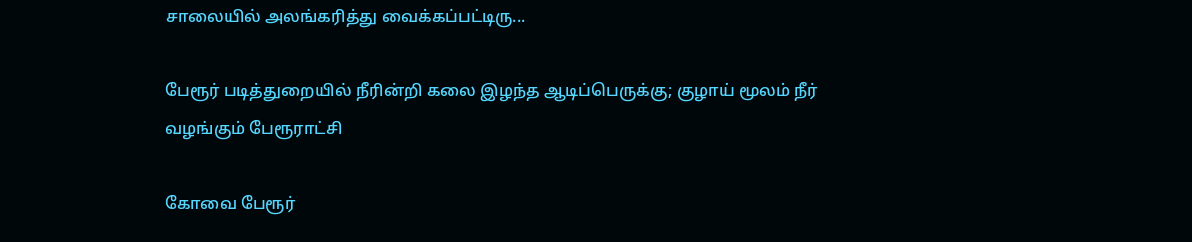சாலையில் அலங்கரித்து வைக்கப்பட்டிரு...

பேரூர் படித்துறையில் நீரின்றி கலை இழந்த ஆடிப்பெருக்கு; குழாய் மூலம் நீர் வழங்கும் பேரூராட்சி

கோவை பேரூர்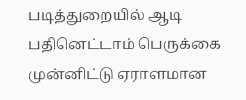படித்துறையில் ஆடி பதினெட்டாம் பெருக்கை முன்னிட்டு ஏராளமான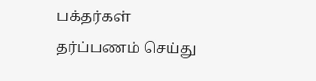பக்தர்கள் தர்ப்பணம் செய்து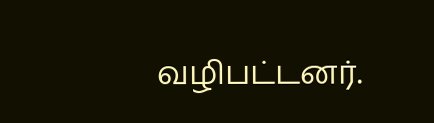வழிபட்டனர்.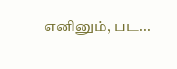எனினும், பட...